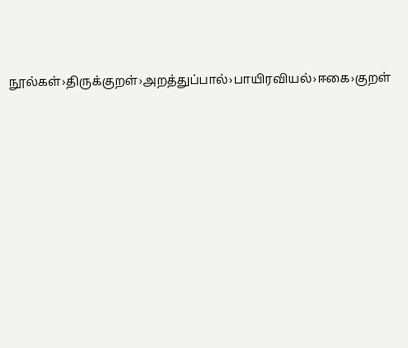நூல்கள்›திருக்குறள்›அறத்துப்பால்›பாயிரவியல்›ஈகை›குறள்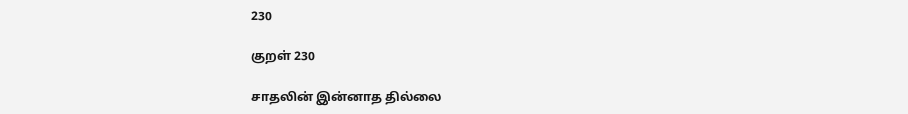230

குறள் 230

சாதலின் இன்னாத தில்லை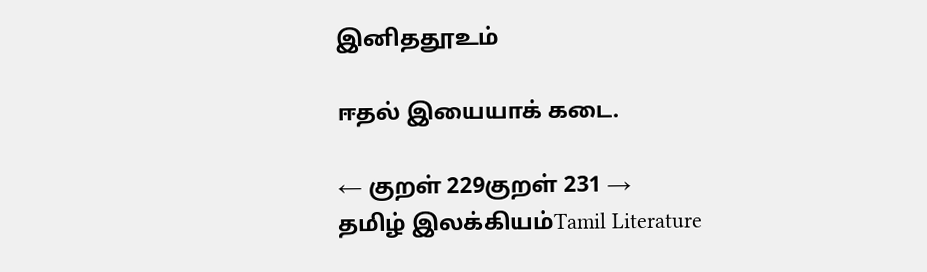இனிததூஉம்

ஈதல் இயையாக் கடை.

← குறள் 229குறள் 231 →
தமிழ் இலக்கியம்Tamil Literature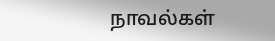நாவல்கள்